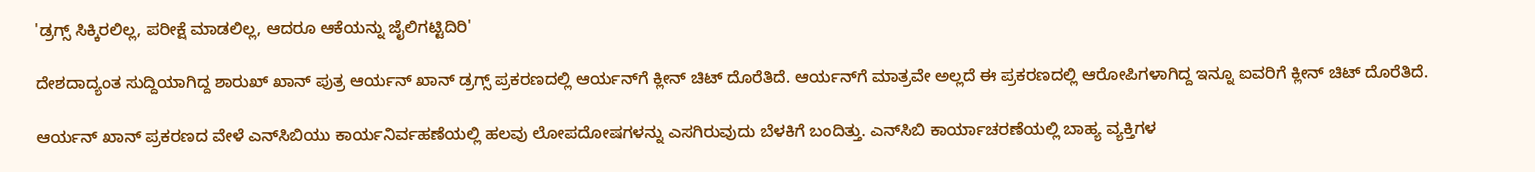'ಡ್ರಗ್ಸ್ ಸಿಕ್ಕಿರಲಿಲ್ಲ, ಪರೀಕ್ಷೆ ಮಾಡಲಿಲ್ಲ, ಆದರೂ ಆಕೆಯನ್ನು ಜೈಲಿಗಟ್ಟಿದಿರಿ'

ದೇಶದಾದ್ಯಂತ ಸುದ್ದಿಯಾಗಿದ್ದ ಶಾರುಖ್ ಖಾನ್ ಪುತ್ರ ಆರ್ಯನ್ ಖಾನ್ ಡ್ರಗ್ಸ್ ಪ್ರಕರಣದಲ್ಲಿ ಆರ್ಯನ್‌ಗೆ ಕ್ಲೀನ್ ಚಿಟ್ ದೊರೆತಿದೆ. ಆರ್ಯನ್‌ಗೆ ಮಾತ್ರವೇ ಅಲ್ಲದೆ ಈ ಪ್ರಕರಣದಲ್ಲಿ ಆರೋಪಿಗಳಾಗಿದ್ದ ಇನ್ನೂ ಐವರಿಗೆ ಕ್ಲೀನ್ ಚಿಟ್ ದೊರೆತಿದೆ.

ಆರ್ಯನ್ ಖಾನ್ ಪ್ರಕರಣದ ವೇಳೆ ಎನ್‌ಸಿಬಿಯು ಕಾರ್ಯನಿರ್ವಹಣೆಯಲ್ಲಿ ಹಲವು ಲೋಪದೋಷಗಳನ್ನು ಎಸಗಿರುವುದು ಬೆಳಕಿಗೆ ಬಂದಿತ್ತು. ಎನ್‌ಸಿಬಿ ಕಾರ್ಯಾಚರಣೆಯಲ್ಲಿ ಬಾಹ್ಯ ವ್ಯಕ್ತಿಗಳ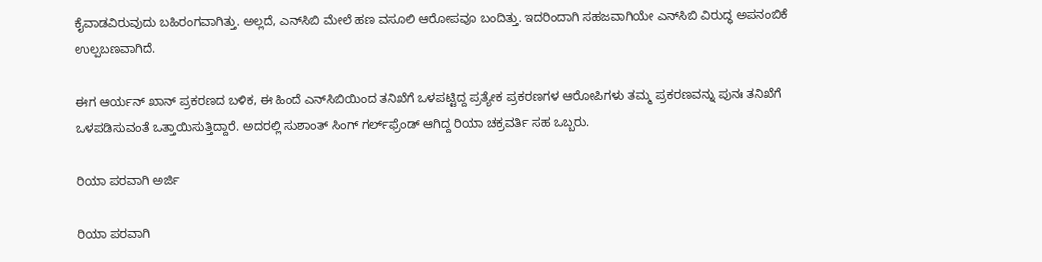ಕೈವಾಡವಿರುವುದು ಬಹಿರಂಗವಾಗಿತ್ತು. ಅಲ್ಲದೆ, ಎನ್‌ಸಿಬಿ ಮೇಲೆ ಹಣ ವಸೂಲಿ ಆರೋಪವೂ ಬಂದಿತ್ತು. ಇದರಿಂದಾಗಿ ಸಹಜವಾಗಿಯೇ ಎನ್‌ಸಿಬಿ ವಿರುದ್ಧ ಅಪನಂಬಿಕೆ ಉಲ್ಪಬಣವಾಗಿದೆ.

ಈಗ ಆರ್ಯನ್ ಖಾನ್ ಪ್ರಕರಣದ ಬಳಿಕ, ಈ ಹಿಂದೆ ಎನ್‌ಸಿಬಿಯಿಂದ ತನಿಖೆಗೆ ಒಳಪಟ್ಟಿದ್ದ ಪ್ರತ್ಯೇಕ ಪ್ರಕರಣಗಳ ಆರೋಪಿಗಳು ತಮ್ಮ ಪ್ರಕರಣವನ್ನು ಪುನಃ ತನಿಖೆಗೆ ಒಳಪಡಿಸುವಂತೆ ಒತ್ತಾಯಿಸುತ್ತಿದ್ದಾರೆ. ಅದರಲ್ಲಿ ಸುಶಾಂತ್ ಸಿಂಗ್ ಗರ್ಲ್‌ಫ್ರೆಂಡ್ ಆಗಿದ್ದ ರಿಯಾ ಚಕ್ರವರ್ತಿ ಸಹ ಒಬ್ಬರು.

ರಿಯಾ ಪರವಾಗಿ ಅರ್ಜಿ

ರಿಯಾ ಪರವಾಗಿ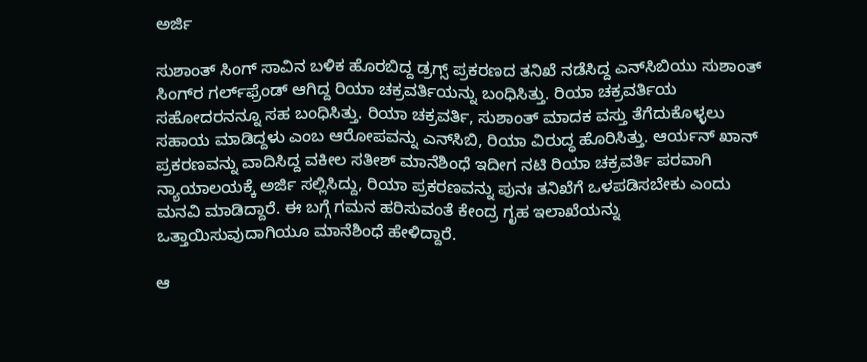ಅರ್ಜಿ

ಸುಶಾಂತ್ ಸಿಂಗ್ ಸಾವಿನ ಬಳಿಕ ಹೊರಬಿದ್ದ ಡ್ರಗ್ಸ್‌ ಪ್ರಕರಣದ ತನಿಖೆ ನಡೆಸಿದ್ದ ಎನ್‌ಸಿಬಿಯು ಸುಶಾಂತ್‌ ಸಿಂಗ್‌ರ ಗರ್ಲ್‌ಫ್ರೆಂಡ್ ಆಗಿದ್ದ ರಿಯಾ ಚಕ್ರವರ್ತಿಯನ್ನು ಬಂಧಿಸಿತ್ತು. ರಿಯಾ ಚಕ್ರವರ್ತಿಯ ಸಹೋದರನನ್ನೂ ಸಹ ಬಂಧಿಸಿತ್ತು. ರಿಯಾ ಚಕ್ರವರ್ತಿ, ಸುಶಾಂತ್‌ ಮಾದಕ ವಸ್ತು ತೆಗೆದುಕೊಳ್ಳಲು ಸಹಾಯ ಮಾಡಿದ್ದಳು ಎಂಬ ಆರೋಪವನ್ನು ಎನ್‌ಸಿಬಿ, ರಿಯಾ ವಿರುದ್ಧ ಹೊರಿಸಿತ್ತು. ಆರ್ಯನ್ ಖಾನ್ ಪ್ರಕರಣವನ್ನು ವಾದಿಸಿದ್ದ ವಕೀಲ ಸತೀಶ್ ಮಾನೆಶಿಂಧೆ ಇದೀಗ ನಟಿ ರಿಯಾ ಚಕ್ರವರ್ತಿ ಪರವಾಗಿ ನ್ಯಾಯಾಲಯಕ್ಕೆ ಅರ್ಜಿ ಸಲ್ಲಿಸಿದ್ದು, ರಿಯಾ ಪ್ರಕರಣವನ್ನು ಪುನಃ ತನಿಖೆಗೆ ಒಳಪಡಿಸಬೇಕು ಎಂದು ಮನವಿ ಮಾಡಿದ್ದಾರೆ. ಈ ಬಗ್ಗೆ ಗಮನ ಹರಿಸುವಂತೆ ಕೇಂದ್ರ ಗೃಹ ಇಲಾಖೆಯನ್ನು ಒತ್ತಾಯಿಸುವುದಾಗಿಯೂ ಮಾನೆಶಿಂಧೆ ಹೇಳಿದ್ದಾರೆ.

ಆ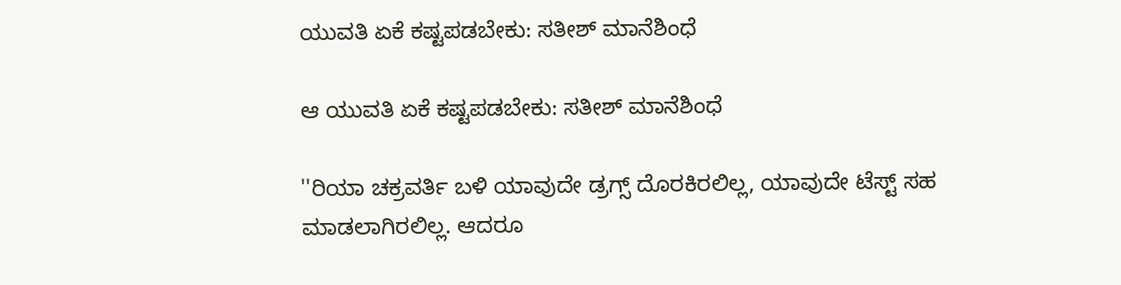ಯುವತಿ ಏಕೆ ಕಷ್ಟಪಡಬೇಕು: ಸತೀಶ್ ಮಾನೆಶಿಂಧೆ

ಆ ಯುವತಿ ಏಕೆ ಕಷ್ಟಪಡಬೇಕು: ಸತೀಶ್ ಮಾನೆಶಿಂಧೆ

''ರಿಯಾ ಚಕ್ರವರ್ತಿ ಬಳಿ ಯಾವುದೇ ಡ್ರಗ್ಸ್ ದೊರಕಿರಲಿಲ್ಲ, ಯಾವುದೇ ಟೆಸ್ಟ್ ಸಹ ಮಾಡಲಾಗಿರಲಿಲ್ಲ. ಆದರೂ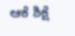ಆಕೆ ಶಿಕ್ಷೆ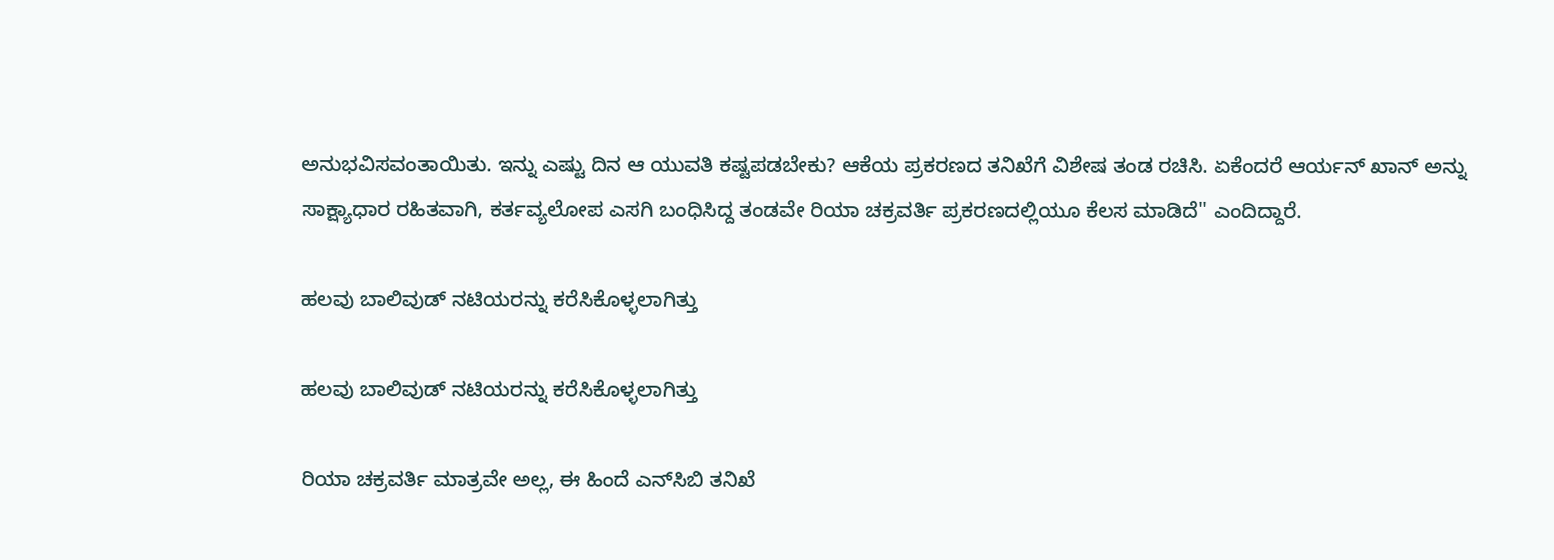ಅನುಭವಿಸವಂತಾಯಿತು. ಇನ್ನು ಎಷ್ಟು ದಿನ ಆ ಯುವತಿ ಕಷ್ಟಪಡಬೇಕು? ಆಕೆಯ ಪ್ರಕರಣದ ತನಿಖೆಗೆ ವಿಶೇಷ ತಂಡ ರಚಿಸಿ. ಏಕೆಂದರೆ ಆರ್ಯನ್ ಖಾನ್ ಅನ್ನು ಸಾಕ್ಷ್ಯಾಧಾರ ರಹಿತವಾಗಿ, ಕರ್ತವ್ಯಲೋಪ ಎಸಗಿ ಬಂಧಿಸಿದ್ದ ತಂಡವೇ ರಿಯಾ ಚಕ್ರವರ್ತಿ ಪ್ರಕರಣದಲ್ಲಿಯೂ ಕೆಲಸ ಮಾಡಿದೆ'' ಎಂದಿದ್ದಾರೆ.

ಹಲವು ಬಾಲಿವುಡ್ ನಟಿಯರನ್ನು ಕರೆಸಿಕೊಳ್ಳಲಾಗಿತ್ತು

ಹಲವು ಬಾಲಿವುಡ್ ನಟಿಯರನ್ನು ಕರೆಸಿಕೊಳ್ಳಲಾಗಿತ್ತು

ರಿಯಾ ಚಕ್ರವರ್ತಿ ಮಾತ್ರವೇ ಅಲ್ಲ, ಈ ಹಿಂದೆ ಎನ್‌ಸಿಬಿ ತನಿಖೆ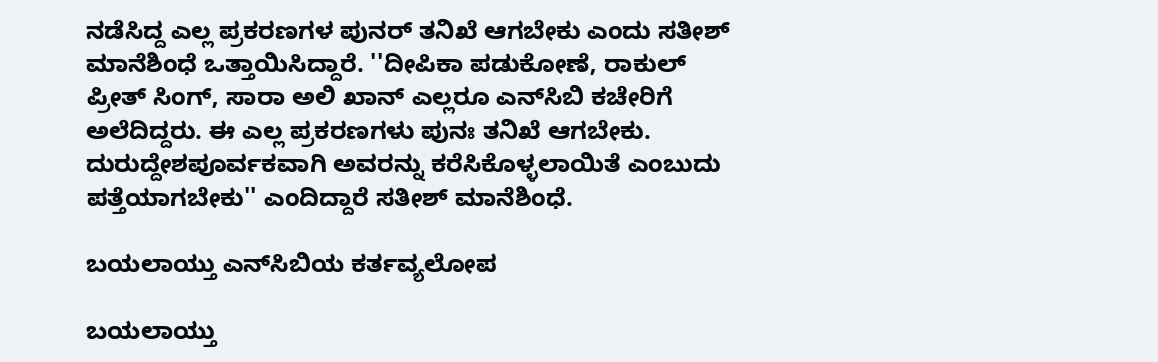ನಡೆಸಿದ್ದ ಎಲ್ಲ ಪ್ರಕರಣಗಳ ಪುನರ್ ತನಿಖೆ ಆಗಬೇಕು ಎಂದು ಸತೀಶ್ ಮಾನೆಶಿಂಧೆ ಒತ್ತಾಯಿಸಿದ್ದಾರೆ. ''ದೀಪಿಕಾ ಪಡುಕೋಣೆ, ರಾಕುಲ್ ಪ್ರೀತ್ ಸಿಂಗ್, ಸಾರಾ ಅಲಿ ಖಾನ್ ಎಲ್ಲರೂ ಎನ್‌ಸಿಬಿ ಕಚೇರಿಗೆ ಅಲೆದಿದ್ದರು. ಈ ಎಲ್ಲ ಪ್ರಕರಣಗಳು ಪುನಃ ತನಿಖೆ ಆಗಬೇಕು. ದುರುದ್ದೇಶಪೂರ್ವಕವಾಗಿ ಅವರನ್ನು ಕರೆಸಿಕೊಳ್ಳಲಾಯಿತೆ ಎಂಬುದು ಪತ್ತೆಯಾಗಬೇಕು'' ಎಂದಿದ್ದಾರೆ ಸತೀಶ್ ಮಾನೆಶಿಂಧೆ.

ಬಯಲಾಯ್ತು ಎನ್‌ಸಿಬಿಯ ಕರ್ತವ್ಯಲೋಪ

ಬಯಲಾಯ್ತು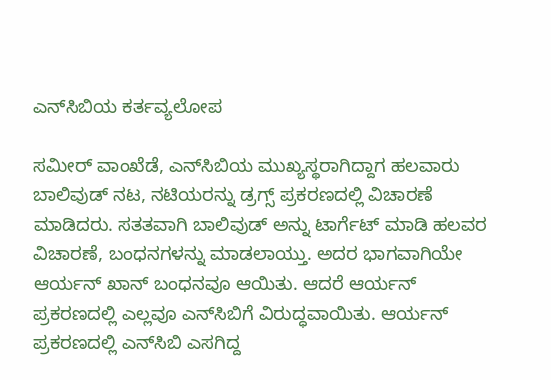ಎನ್‌ಸಿಬಿಯ ಕರ್ತವ್ಯಲೋಪ

ಸಮೀರ್ ವಾಂಖೆಡೆ, ಎನ್‌ಸಿಬಿಯ ಮುಖ್ಯಸ್ಥರಾಗಿದ್ದಾಗ ಹಲವಾರು ಬಾಲಿವುಡ್ ನಟ, ನಟಿಯರನ್ನು ಡ್ರಗ್ಸ್ ಪ್ರಕರಣದಲ್ಲಿ ವಿಚಾರಣೆ ಮಾಡಿದರು. ಸತತವಾಗಿ ಬಾಲಿವುಡ್‌ ಅನ್ನು ಟಾರ್ಗೆಟ್ ಮಾಡಿ ಹಲವರ ವಿಚಾರಣೆ, ಬಂಧನಗಳನ್ನು ಮಾಡಲಾಯ್ತು. ಅದರ ಭಾಗವಾಗಿಯೇ ಆರ್ಯನ್ ಖಾನ್ ಬಂಧನವೂ ಆಯಿತು. ಆದರೆ ಆರ್ಯನ್ ಪ್ರಕರಣದಲ್ಲಿ ಎಲ್ಲವೂ ಎನ್‌ಸಿಬಿಗೆ ವಿರುದ್ಧವಾಯಿತು. ಆರ್ಯನ್ ಪ್ರಕರಣದಲ್ಲಿ ಎನ್‌ಸಿಬಿ ಎಸಗಿದ್ದ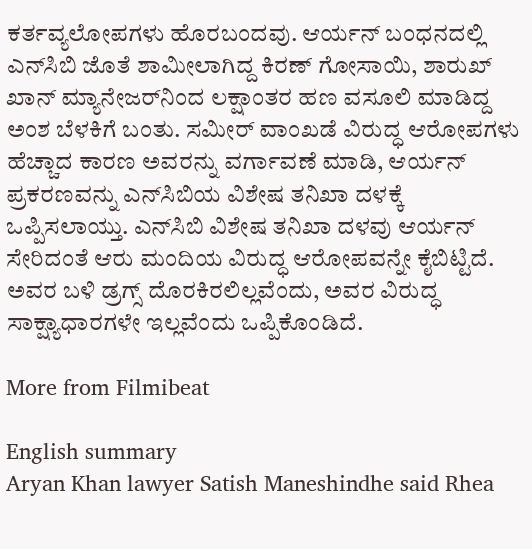ಕರ್ತವ್ಯಲೋಪಗಳು ಹೊರಬಂದವು. ಆರ್ಯನ್ ಬಂಧನದಲ್ಲಿ ಎನ್‌ಸಿಬಿ ಜೊತೆ ಶಾಮೀಲಾಗಿದ್ದ ಕಿರಣ್ ಗೋಸಾಯಿ, ಶಾರುಖ್ ಖಾನ್ ಮ್ಯಾನೇಜರ್‌ನಿಂದ ಲಕ್ಷಾಂತರ ಹಣ ವಸೂಲಿ ಮಾಡಿದ್ದ ಅಂಶ ಬೆಳಕಿಗೆ ಬಂತು. ಸಮೀರ್ ವಾಂಖಡೆ ವಿರುದ್ಧ ಆರೋಪಗಳು ಹೆಚ್ಚಾದ ಕಾರಣ ಅವರನ್ನು ವರ್ಗಾವಣೆ ಮಾಡಿ, ಆರ್ಯನ್ ಪ್ರಕರಣವನ್ನು ಎನ್‌ಸಿಬಿಯ ವಿಶೇಷ ತನಿಖಾ ದಳಕ್ಕೆ ಒಪ್ಪಿಸಲಾಯ್ತು. ಎನ್‌ಸಿಬಿ ವಿಶೇಷ ತನಿಖಾ ದಳವು ಆರ್ಯನ್ ಸೇರಿದಂತೆ ಆರು ಮಂದಿಯ ವಿರುದ್ಧ ಆರೋಪವನ್ನೇ ಕೈಬಿಟ್ಟಿದೆ. ಅವರ ಬಳಿ ಡ್ರಗ್ಸ್ ದೊರಕಿರಲಿಲ್ಲವೆಂದು, ಅವರ ವಿರುದ್ಧ ಸಾಕ್ಷ್ಯಾಧಾರಗಳೇ ಇಲ್ಲವೆಂದು ಒಪ್ಪಿಕೊಂಡಿದೆ.

More from Filmibeat

English summary
Aryan Khan lawyer Satish Maneshindhe said Rhea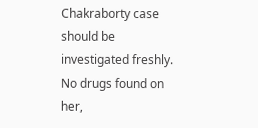Chakraborty case should be investigated freshly. No drugs found on her,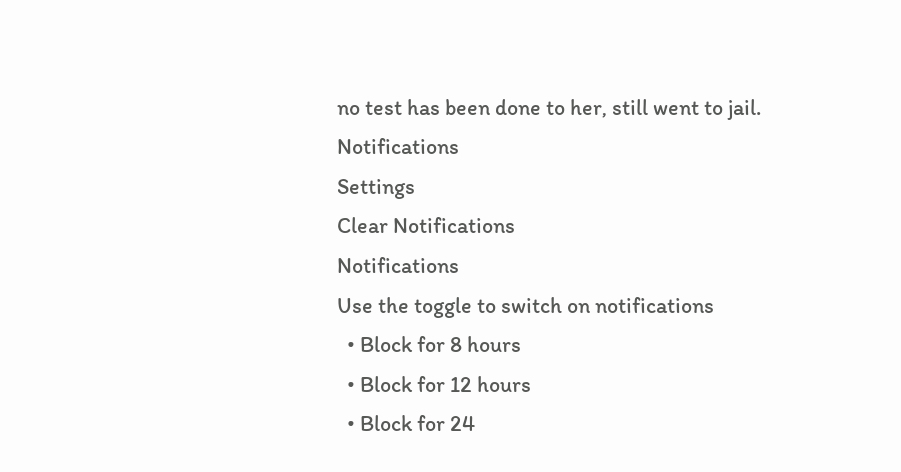no test has been done to her, still went to jail.
Notifications
Settings
Clear Notifications
Notifications
Use the toggle to switch on notifications
  • Block for 8 hours
  • Block for 12 hours
  • Block for 24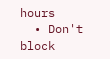hours
  • Don't block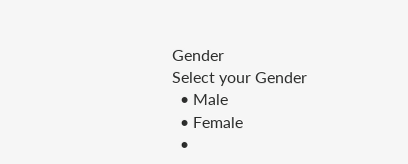Gender
Select your Gender
  • Male
  • Female
  •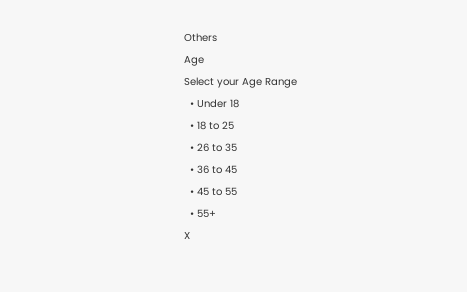Others
Age
Select your Age Range
  • Under 18
  • 18 to 25
  • 26 to 35
  • 36 to 45
  • 45 to 55
  • 55+
X